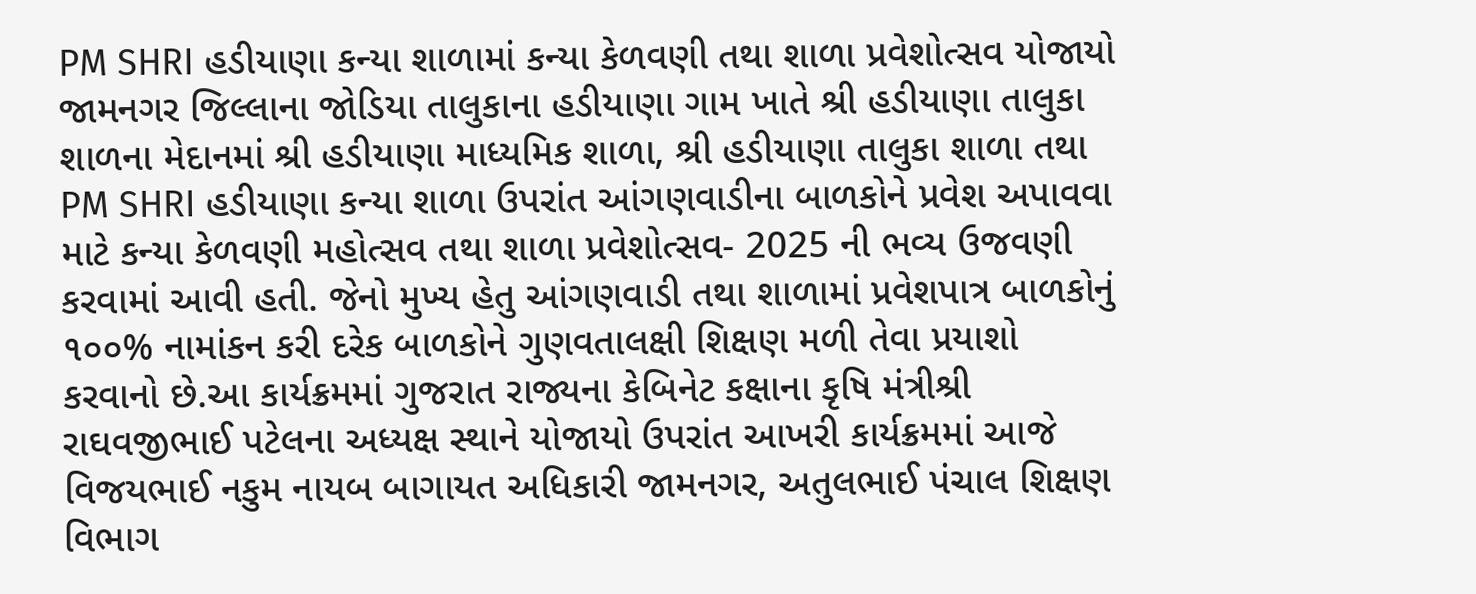PM SHRI હડીયાણા કન્યા શાળામાં કન્યા કેળવણી તથા શાળા પ્રવેશોત્સવ યોજાયો
જામનગર જિલ્લાના જોડિયા તાલુકાના હડીયાણા ગામ ખાતે શ્રી હડીયાણા તાલુકા શાળના મેદાનમાં શ્રી હડીયાણા માધ્યમિક શાળા, શ્રી હડીયાણા તાલુકા શાળા તથા PM SHRI હડીયાણા કન્યા શાળા ઉપરાંત આંગણવાડીના બાળકોને પ્રવેશ અપાવવા માટે કન્યા કેળવણી મહોત્સવ તથા શાળા પ્રવેશોત્સવ- 2025 ની ભવ્ય ઉજવણી કરવામાં આવી હતી. જેનો મુખ્ય હેતુ આંગણવાડી તથા શાળામાં પ્રવેશપાત્ર બાળકોનું ૧૦૦% નામાંકન કરી દરેક બાળકોને ગુણવતાલક્ષી શિક્ષણ મળી તેવા પ્રયાશો કરવાનો છે.આ કાર્યક્રમમાં ગુજરાત રાજ્યના કેબિનેટ કક્ષાના કૃષિ મંત્રીશ્રી રાઘવજીભાઈ પટેલના અધ્યક્ષ સ્થાને યોજાયો ઉપરાંત આખરી કાર્યક્રમમાં આજે વિજયભાઈ નકુમ નાયબ બાગાયત અધિકારી જામનગર, અતુલભાઈ પંચાલ શિક્ષણ વિભાગ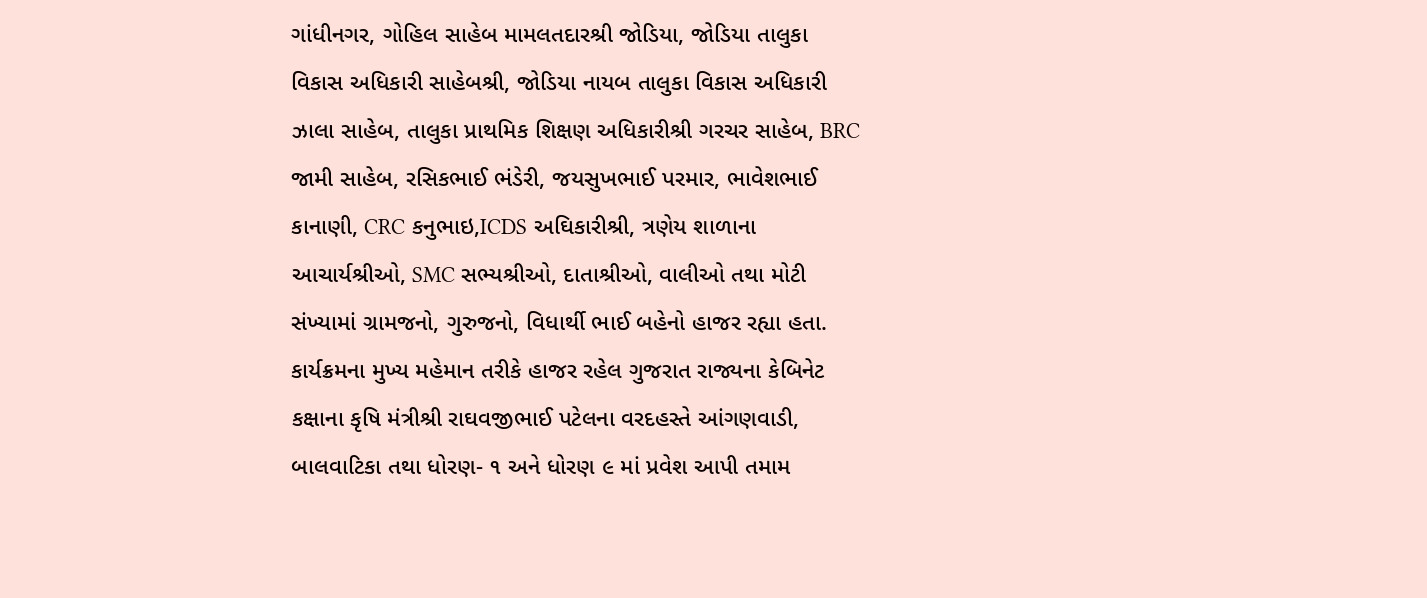ગાંધીનગર, ગોહિલ સાહેબ મામલતદારશ્રી જોડિયા, જોડિયા તાલુકા વિકાસ અધિકારી સાહેબશ્રી, જોડિયા નાયબ તાલુકા વિકાસ અધિકારી ઝાલા સાહેબ, તાલુકા પ્રાથમિક શિક્ષણ અધિકારીશ્રી ગરચર સાહેબ, BRC જામી સાહેબ, રસિકભાઈ ભંડેરી, જયસુખભાઈ પરમાર, ભાવેશભાઈ કાનાણી, CRC કનુભાઇ,ICDS અઘિકારીશ્રી, ત્રણેય શાળાના આચાર્યશ્રીઓ, SMC સભ્યશ્રીઓ, દાતાશ્રીઓ, વાલીઓ તથા મોટી સંખ્યામાં ગ્રામજનો, ગુરુજનો, વિધાર્થી ભાઈ બહેનો હાજર રહ્યા હતા. કાર્યક્રમના મુખ્ય મહેમાન તરીકે હાજર રહેલ ગુજરાત રાજ્યના કેબિનેટ કક્ષાના કૃષિ મંત્રીશ્રી રાઘવજીભાઈ પટેલના વરદહસ્તે આંગણવાડી, બાલવાટિકા તથા ધોરણ- ૧ અને ધોરણ ૯ માં પ્રવેશ આપી તમામ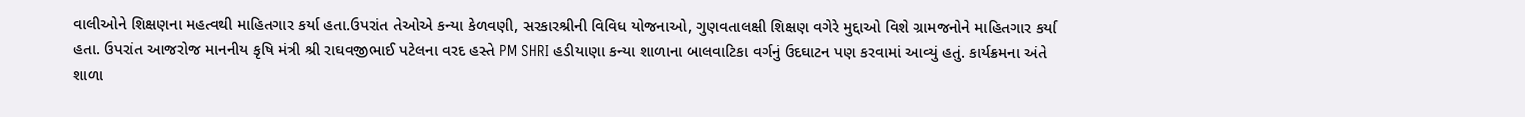વાલીઓને શિક્ષણના મહત્વથી માહિતગાર કર્યા હતા.ઉપરાંત તેઓએ કન્યા કેળવણી, સરકારશ્રીની વિવિધ યોજનાઓ, ગુણવતાલક્ષી શિક્ષણ વગેરે મુદ્દાઓ વિશે ગ્રામજનોને માહિતગાર કર્યા હતા. ઉપરાંત આજરોજ માનનીય કૃષિ મંત્રી શ્રી રાઘવજીભાઈ પટેલના વરદ હસ્તે PM SHRI હડીયાણા કન્યા શાળાના બાલવાટિકા વર્ગનું ઉદઘાટન પણ કરવામાં આવ્યું હતું. કાર્યક્રમના અંતે શાળા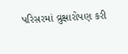પરિસરમાં વ્રુક્ષારોપણ કરી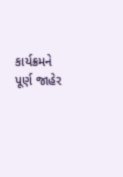કાર્યક્રમને પૂર્ણ જાહેર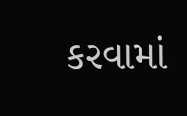કરવામાં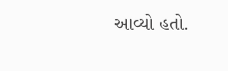આવ્યો હતો.